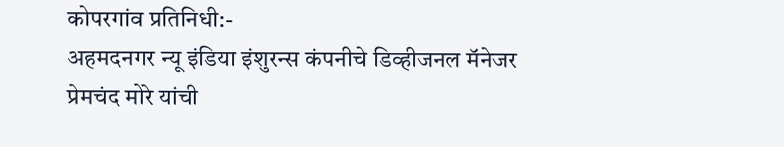कोपरगांव प्रतिनिधी:-
अहमदनगर न्यू इंडिया इंशुरन्स कंपनीचे डिव्हीजनल मॅनेजर प्रेमचंद मोरे यांची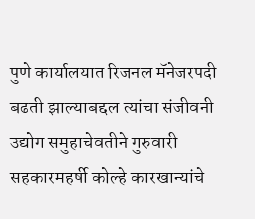पुणे कार्यालयात रिजनल मॅनेजरपदी बढती झाल्याबद्दल त्यांचा संजीवनी उद्योग समुहाचेवतीने गुरुवारी सहकारमहर्षी कोल्हे कारखान्यांचे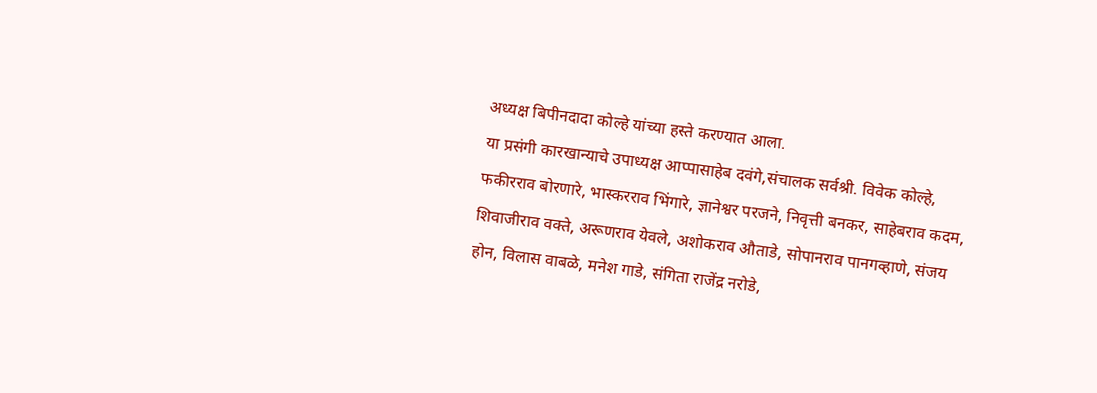अध्यक्ष बिपीनदादा कोल्हे यांच्या हस्ते करण्यात आला.
या प्रसंगी कारखान्याचे उपाध्यक्ष आप्पासाहेब दवंगे,संचालक सर्वश्री. विवेक कोल्हे, फकीरराव बोरणारे, भास्करराव भिंगारे, ज्ञानेश्वर परजने, निवृत्ती बनकर, साहेबराव कदम, शिवाजीराव वक्ते, अरूणराव येवले, अशोकराव औताडे, सोपानराव पानगव्हाणे, संजय होन, विलास वाबळे, मनेश गाडे, संगिता राजेंद्र नरोडे,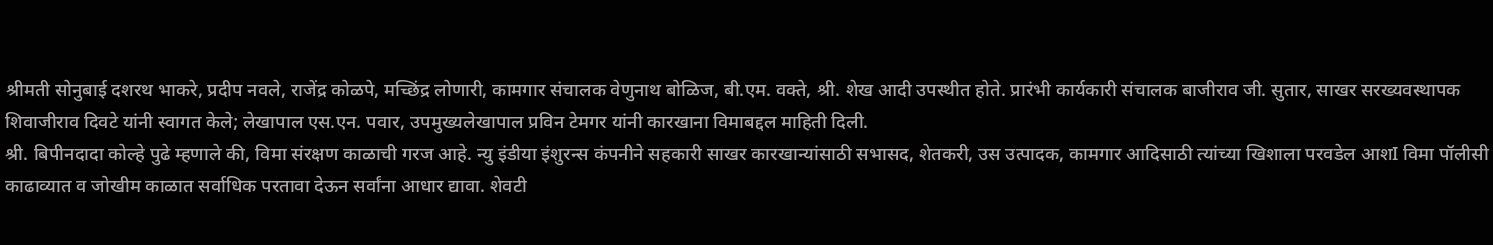श्रीमती सोनुबाई दशरथ भाकरे, प्रदीप नवले, राजेंद्र कोळपे, मच्छिंद्र लोणारी, कामगार संचालक वेणुनाथ बोळिज, बी.एम. वक्ते, श्री. शेख आदी उपस्थीत होते. प्रारंभी कार्यकारी संचालक बाजीराव जी. सुतार, साखर सरख्यवस्थापक शिवाजीराव दिवटे यांनी स्वागत केले; लेखापाल एस.एन. पवार, उपमुख्यलेखापाल प्रविन टेमगर यांनी कारखाना विमाबद्दल माहिती दिली.
श्री. बिपीनदादा कोल्हे पुढे म्हणाले की, विमा संरक्षण काळाची गरज आहे. न्यु इंडीया इंशुरन्स कंपनीने सहकारी साखर कारखान्यांसाठी सभासद, शेतकरी, उस उत्पादक, कामगार आदिसाठी त्यांच्या खिशाला परवडेल आशI विमा पॉलीसी काढाव्यात व जोखीम काळात सर्वाधिक परतावा देऊन सर्वांना आधार द्यावा. शेवटी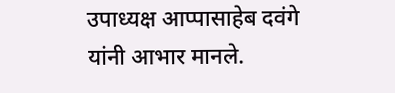उपाध्यक्ष आप्पासाहेब दवंगे यांनी आभार मानले.